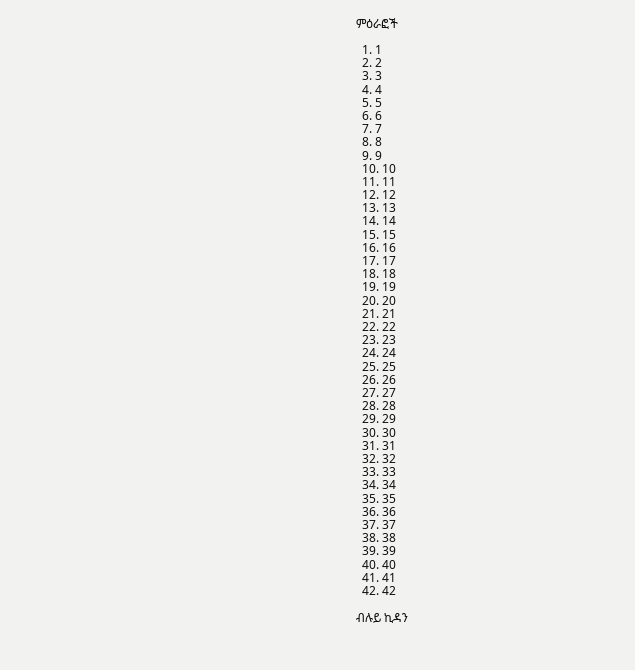ምዕራፎች

  1. 1
  2. 2
  3. 3
  4. 4
  5. 5
  6. 6
  7. 7
  8. 8
  9. 9
  10. 10
  11. 11
  12. 12
  13. 13
  14. 14
  15. 15
  16. 16
  17. 17
  18. 18
  19. 19
  20. 20
  21. 21
  22. 22
  23. 23
  24. 24
  25. 25
  26. 26
  27. 27
  28. 28
  29. 29
  30. 30
  31. 31
  32. 32
  33. 33
  34. 34
  35. 35
  36. 36
  37. 37
  38. 38
  39. 39
  40. 40
  41. 41
  42. 42

ብሉይ ኪዳን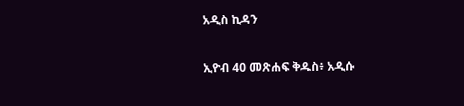አዲስ ኪዳን

ኢዮብ 40 መጽሐፍ ቅዱስ፥ አዲሱ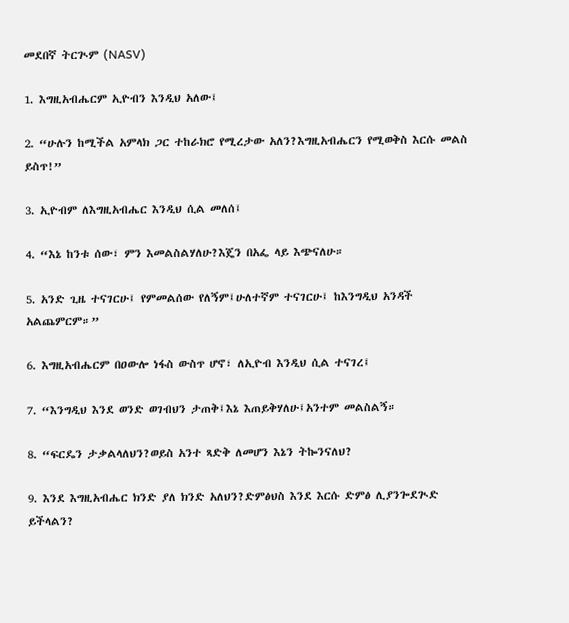መደበኛ ትርጒም (NASV)

1. እግዚአብሔርም ኢዮብን እንዲህ አለው፤

2. “ሁሉን ከሚችል አምላክ ጋር ተከራክሮ የሚረታው አለን?እግዚአብሔርን የሚወቅስ እርሱ መልስ ይስጥ!”

3. ኢዮብም ለእግዚአብሔር እንዲህ ሲል መለሰ፤

4. “እኔ ከንቱ ሰው፣ ምን እመልስልሃለሁ?እጄን በአፌ ላይ እጭናለሁ።

5. አንድ ጊዜ ተናገርሁ፤ የምመልሰው የለኝም፤ሁለተኛም ተናገርሁ፤ ከእንግዲህ አንዳች አልጨምርም።”

6. እግዚአብሔርም በዐውሎ ነፋስ ውስጥ ሆኖ፣ ለኢዮብ እንዲህ ሲል ተናገረ፤

7. “እንግዲህ እንደ ወንድ ወገብህን ታጠቅ፤እኔ እጠይቅሃለሁ፤አንተም መልስልኝ።

8. “ፍርዴን ታቃልላለህን?ወይስ አንተ ጻድቅ ለመሆን እኔን ትኰንናለህ?

9. እንደ እግዚአብሔር ክንድ ያለ ክንድ አለህን?ድምፅህስ እንደ እርሱ ድምፅ ሊያንጐደጒድ ይችላልን?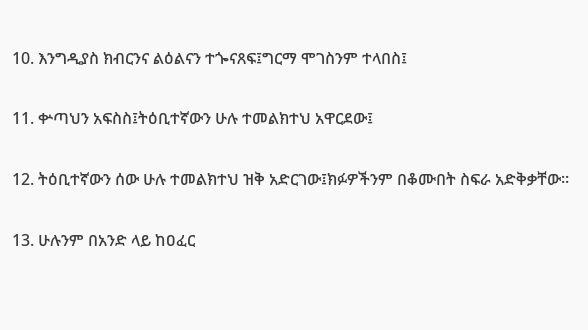10. እንግዲያስ ክብርንና ልዕልናን ተጐናጸፍ፤ግርማ ሞገስንም ተላበስ፤

11. ቍጣህን አፍስስ፤ትዕቢተኛውን ሁሉ ተመልክተህ አዋርደው፤

12. ትዕቢተኛውን ሰው ሁሉ ተመልክተህ ዝቅ አድርገው፤ክፉዎችንም በቆሙበት ስፍራ አድቅቃቸው።

13. ሁሉንም በአንድ ላይ ከዐፈር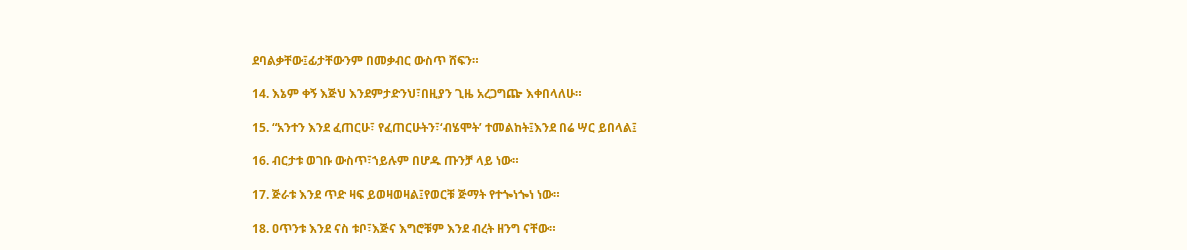ደባልቃቸው፤ፊታቸውንም በመቃብር ውስጥ ሸፍን።

14. እኔም ቀኝ እጅህ እንደምታድንህ፣በዚያን ጊዜ አረጋግጬ እቀበላለሁ።

15. “አንተን እንደ ፈጠርሁ፣ የፈጠርሁትን፣‘ብሄሞት’ ተመልከት፤እንደ በሬ ሣር ይበላል፤

16. ብርታቱ ወገቡ ውስጥ፣ኀይሉም በሆዱ ጡንቻ ላይ ነው።

17. ጅራቱ እንደ ጥድ ዛፍ ይወዛወዛል፤የወርቹ ጅማት የተጐነጐነ ነው።

18. ዐጥንቱ እንደ ናስ ቱቦ፣እጅና እግሮቹም እንደ ብረት ዘንግ ናቸው።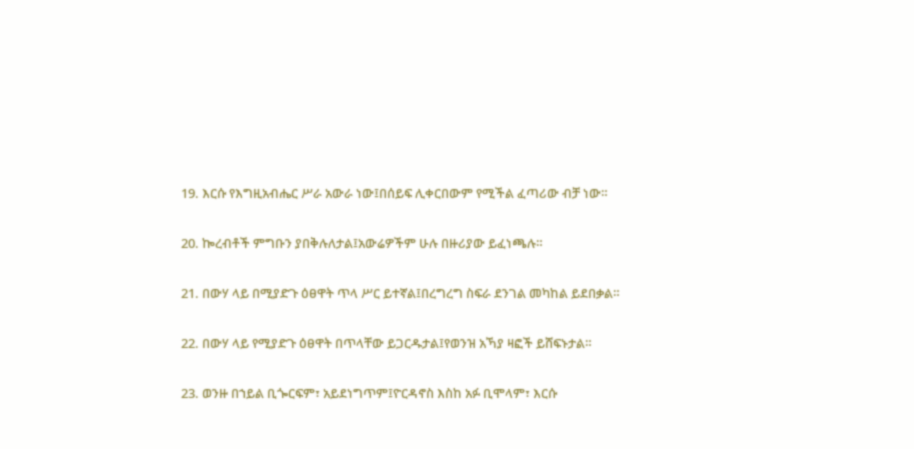19. እርሱ የእግዚአብሔር ሥራ አውራ ነው፤በሰይፍ ሊቀርበውም የሚችል ፈጣሪው ብቻ ነው።

20. ኰረብቶች ምግቡን ያበቅሉለታል፤አውሬዎችም ሁሉ በዙሪያው ይፈነጫሉ።

21. በውሃ ላይ በሚያድጉ ዕፀዋት ጥላ ሥር ይተኛል፤በረግረግ ስፍራ ደንገል መካከል ይደበቃል።

22. በውሃ ላይ የሚያድጉ ዕፀዋት በጥላቸው ይጋርዱታል፤የወንዝ አኻያ ዛፎች ይሸፍኑታል።

23. ወንዙ በኀይል ቢጐርፍም፣ አይደነግጥም፤ዮርዳኖስ እስከ አፉ ቢሞላም፣ እርሱ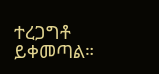ተረጋግቶ ይቀመጣል።